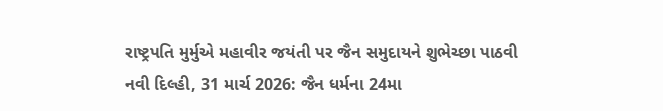રાષ્ટ્રપતિ મુર્મુએ મહાવીર જયંતી પર જૈન સમુદાયને શુભેચ્છા પાઠવી
નવી દિલ્હી, 31 માર્ચ 2026: જૈન ધર્મના 24મા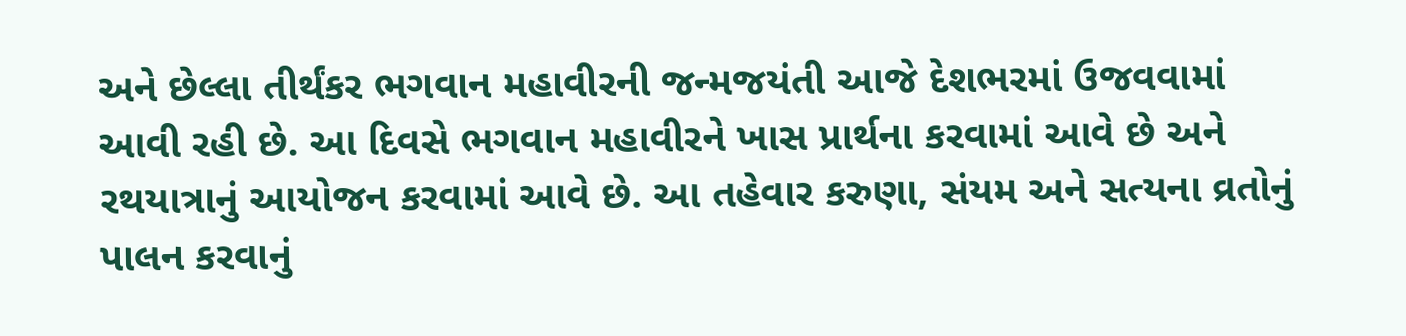અને છેલ્લા તીર્થંકર ભગવાન મહાવીરની જન્મજયંતી આજે દેશભરમાં ઉજવવામાં આવી રહી છે. આ દિવસે ભગવાન મહાવીરને ખાસ પ્રાર્થના કરવામાં આવે છે અને રથયાત્રાનું આયોજન કરવામાં આવે છે. આ તહેવાર કરુણા, સંયમ અને સત્યના વ્રતોનું પાલન કરવાનું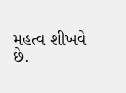મહત્વ શીખવે છે.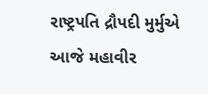રાષ્ટ્રપતિ દ્રૌપદી મુર્મુએ આજે મહાવીર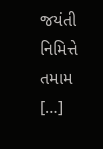જયંતી નિમિત્તે તમામ […]